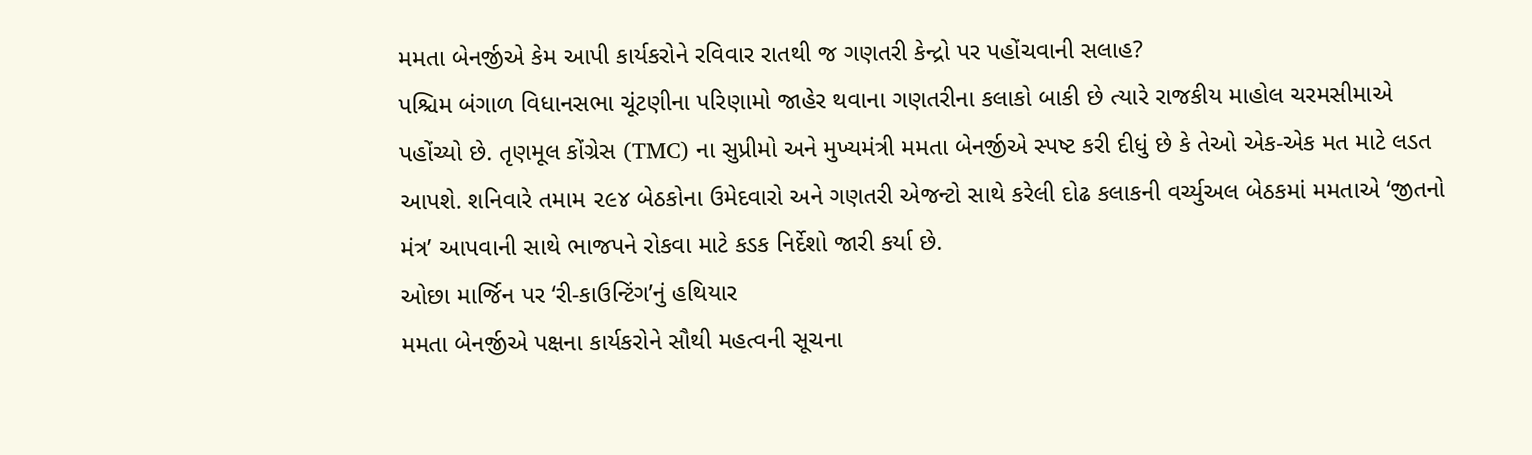મમતા બેનર્જીએ કેમ આપી કાર્યકરોને રવિવાર રાતથી જ ગણતરી કેન્દ્રો પર પહોંચવાની સલાહ?
પશ્ચિમ બંગાળ વિધાનસભા ચૂંટણીના પરિણામો જાહેર થવાના ગણતરીના કલાકો બાકી છે ત્યારે રાજકીય માહોલ ચરમસીમાએ પહોંચ્યો છે. તૃણમૂલ કોંગ્રેસ (TMC) ના સુપ્રીમો અને મુખ્યમંત્રી મમતા બેનર્જીએ સ્પષ્ટ કરી દીધું છે કે તેઓ એક-એક મત માટે લડત આપશે. શનિવારે તમામ ૨૯૪ બેઠકોના ઉમેદવારો અને ગણતરી એજન્ટો સાથે કરેલી દોઢ કલાકની વર્ચ્યુઅલ બેઠકમાં મમતાએ ‘જીતનો મંત્ર’ આપવાની સાથે ભાજપને રોકવા માટે કડક નિર્દેશો જારી કર્યા છે.
ઓછા માર્જિન પર ‘રી-કાઉન્ટિંગ’નું હથિયાર
મમતા બેનર્જીએ પક્ષના કાર્યકરોને સૌથી મહત્વની સૂચના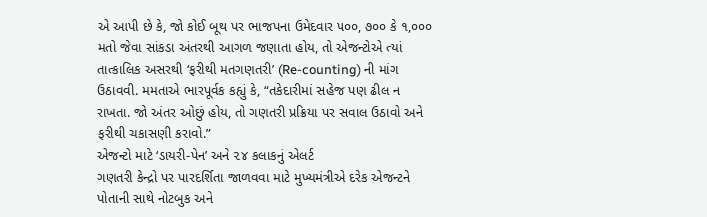એ આપી છે કે, જો કોઈ બૂથ પર ભાજપના ઉમેદવાર ૫૦૦, ૭૦૦ કે ૧,૦૦૦ મતો જેવા સાંકડા અંતરથી આગળ જણાતા હોય, તો એજન્ટોએ ત્યાં તાત્કાલિક અસરથી ‘ફરીથી મતગણતરી’ (Re-counting) ની માંગ ઉઠાવવી. મમતાએ ભારપૂર્વક કહ્યું કે, “તકેદારીમાં સહેજ પણ ઢીલ ન રાખતા. જો અંતર ઓછું હોય, તો ગણતરી પ્રક્રિયા પર સવાલ ઉઠાવો અને ફરીથી ચકાસણી કરાવો.”
એજન્ટો માટે ‘ડાયરી-પેન’ અને ૨૪ કલાકનું એલર્ટ
ગણતરી કેન્દ્રો પર પારદર્શિતા જાળવવા માટે મુખ્યમંત્રીએ દરેક એજન્ટને પોતાની સાથે નોટબુક અને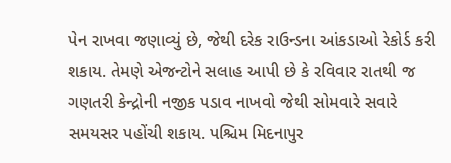પેન રાખવા જણાવ્યું છે, જેથી દરેક રાઉન્ડના આંકડાઓ રેકોર્ડ કરી શકાય. તેમણે એજન્ટોને સલાહ આપી છે કે રવિવાર રાતથી જ ગણતરી કેન્દ્રોની નજીક પડાવ નાખવો જેથી સોમવારે સવારે સમયસર પહોંચી શકાય. પશ્ચિમ મિદનાપુર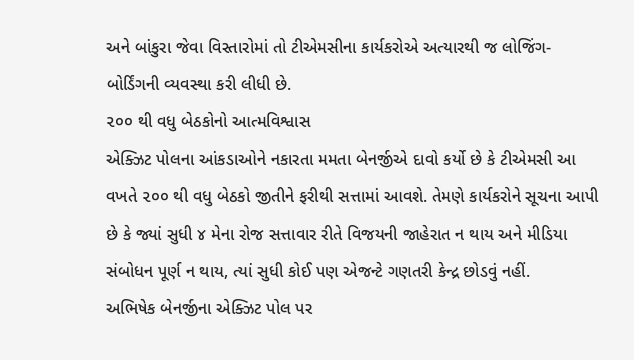અને બાંકુરા જેવા વિસ્તારોમાં તો ટીએમસીના કાર્યકરોએ અત્યારથી જ લોજિંગ-બોર્ડિંગની વ્યવસ્થા કરી લીધી છે.
૨૦૦ થી વધુ બેઠકોનો આત્મવિશ્વાસ
એક્ઝિટ પોલના આંકડાઓને નકારતા મમતા બેનર્જીએ દાવો કર્યો છે કે ટીએમસી આ વખતે ૨૦૦ થી વધુ બેઠકો જીતીને ફરીથી સત્તામાં આવશે. તેમણે કાર્યકરોને સૂચના આપી છે કે જ્યાં સુધી ૪ મેના રોજ સત્તાવાર રીતે વિજયની જાહેરાત ન થાય અને મીડિયા સંબોધન પૂર્ણ ન થાય, ત્યાં સુધી કોઈ પણ એજન્ટે ગણતરી કેન્દ્ર છોડવું નહીં.
અભિષેક બેનર્જીના એક્ઝિટ પોલ પર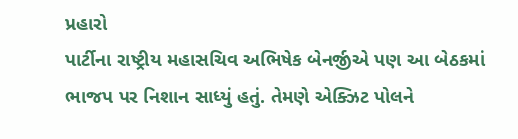પ્રહારો
પાર્ટીના રાષ્ટ્રીય મહાસચિવ અભિષેક બેનર્જીએ પણ આ બેઠકમાં ભાજપ પર નિશાન સાધ્યું હતું. તેમણે એક્ઝિટ પોલને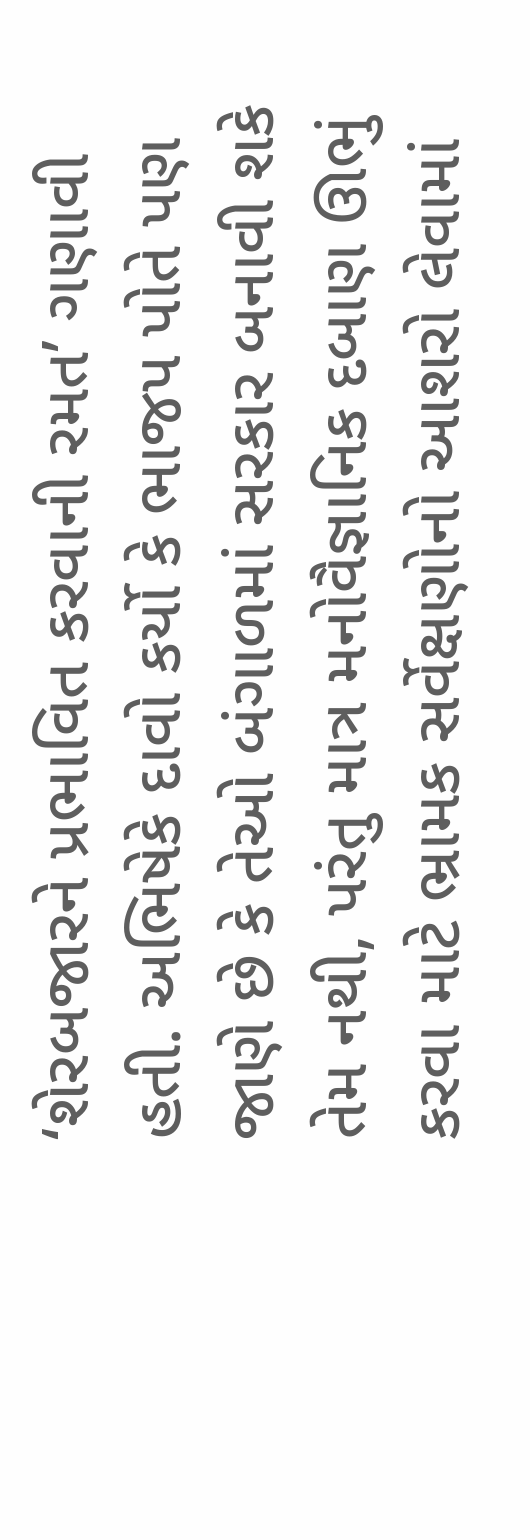‘શેરબજારને પ્રભાવિત કરવાની રમત’ ગણાવી હતી. અભિષેકે દાવો કર્યો કે ભાજપ પોતે પણ જાણે છે કે તેઓ બંગાળમાં સરકાર બનાવી શકે તેમ નથી, પરંતુ માત્ર મનોવૈજ્ઞાનિક દબાણ ઊભું કરવા માટે ભ્રામક સર્વેક્ષણોનો આશરો લેવામાં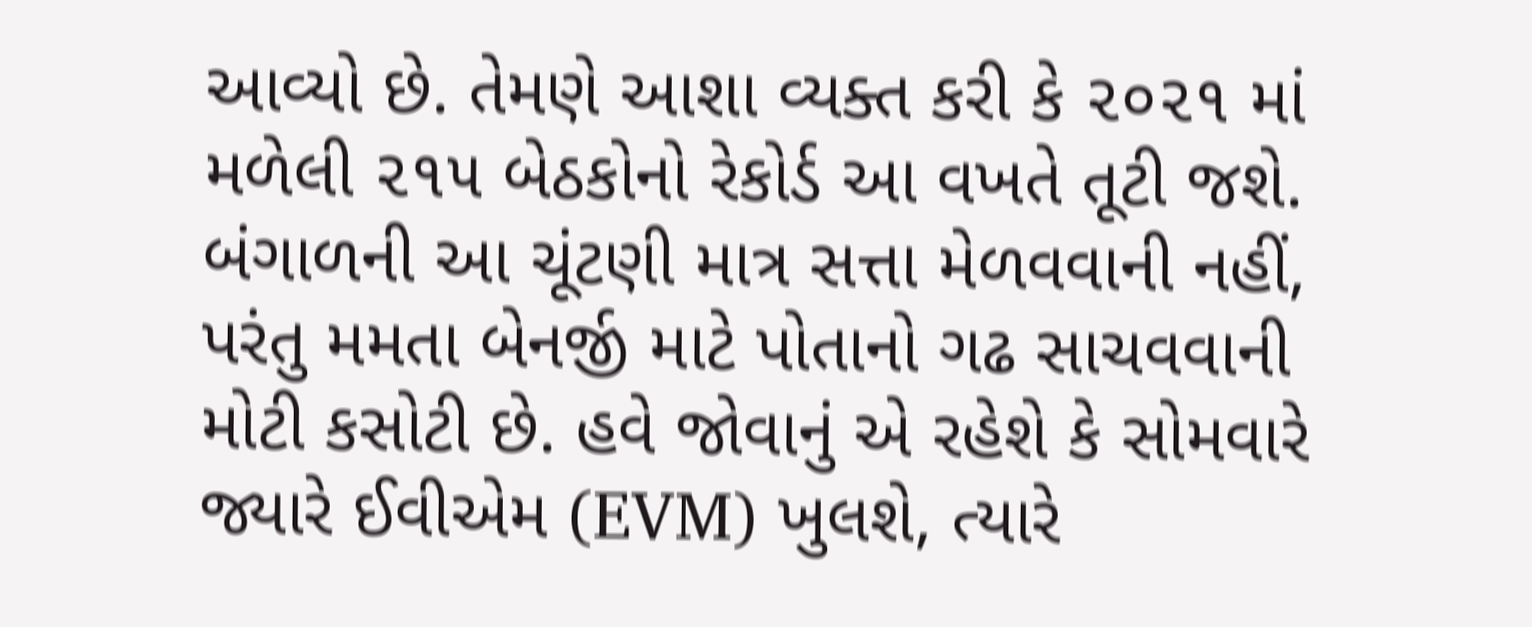આવ્યો છે. તેમણે આશા વ્યક્ત કરી કે ૨૦૨૧ માં મળેલી ૨૧૫ બેઠકોનો રેકોર્ડ આ વખતે તૂટી જશે.
બંગાળની આ ચૂંટણી માત્ર સત્તા મેળવવાની નહીં, પરંતુ મમતા બેનર્જી માટે પોતાનો ગઢ સાચવવાની મોટી કસોટી છે. હવે જોવાનું એ રહેશે કે સોમવારે જ્યારે ઈવીએમ (EVM) ખુલશે, ત્યારે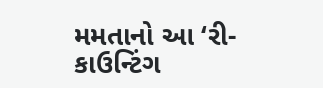મમતાનો આ ‘રી-કાઉન્ટિંગ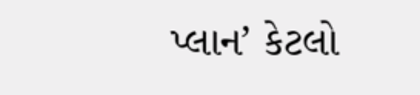પ્લાન’ કેટલો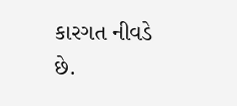કારગત નીવડે છે.